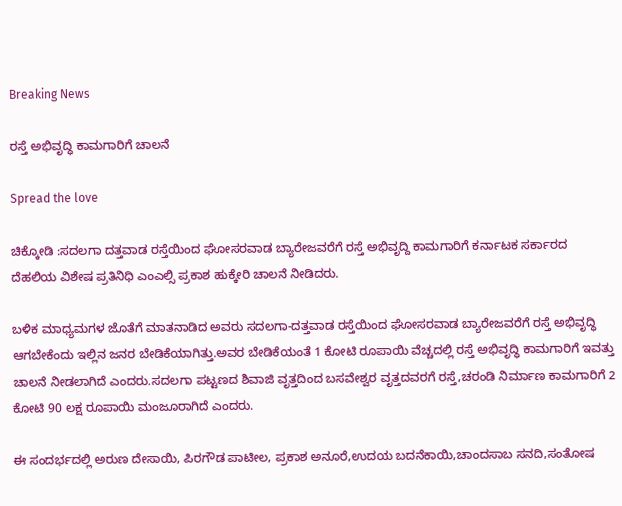Breaking News

ರಸ್ತೆ ಅಭಿವೃದ್ಧಿ ಕಾಮಗಾರಿಗೆ ಚಾಲನೆ

Spread the love

ಚಿಕ್ಕೋಡಿ :ಸದಲಗಾ ದತ್ತವಾಡ ರಸ್ತೆಯಿಂದ ಘೋಸರವಾಡ ಬ್ಯಾರೇಜವರೆಗೆ ರಸ್ತೆ ಅಭಿವೃದ್ದಿ ಕಾಮಗಾರಿಗೆ ಕರ್ನಾಟಕ ಸರ್ಕಾರದ ದೆಹಲಿಯ ವಿಶೇಷ ಪ್ರತಿನಿಧಿ ಎಂಎಲ್ಸಿ ಪ್ರಕಾಶ ಹುಕ್ಕೇರಿ ಚಾಲನೆ ನೀಡಿದರು.

ಬಳಿಕ ಮಾಧ್ಯಮಗಳ ಜೊತೆಗೆ ‌ಮಾತನಾಡಿದ ಅವರು ಸದಲಗಾ-ದತ್ತವಾಡ ರಸ್ತೆಯಿಂದ ಘೋಸರವಾಡ ಬ್ಯಾರೇಜವರೆಗೆ ರಸ್ತೆ ಅಭಿವೃದ್ಧಿ ಆಗಬೇಕೆಂದು ಇಲ್ಲಿನ ಜನರ ಬೇಡಿಕೆಯಾಗಿತ್ತು.ಅವರ ಬೇಡಿಕೆಯಂತೆ 1 ಕೋಟಿ ರೂಪಾಯಿ ವೆಚ್ಚದಲ್ಲಿ ರಸ್ತೆ ಅಭಿವೃದ್ಧಿ ಕಾಮಗಾರಿಗೆ ಇವತ್ತು ಚಾಲನೆ ನೀಡಲಾಗಿದೆ ಎಂದರು.ಸದಲಗಾ ಪಟ್ಟಣದ ‌ಶಿವಾಜಿ ವೃತ್ತದಿಂದ ಬಸವೇಶ್ವರ ವೃತ್ತದವರಗೆ ರಸ್ತೆ,ಚರಂಡಿ ನಿರ್ಮಾಣ ಕಾಮಗಾರಿಗೆ 2 ಕೋಟಿ ‌90 ಲಕ್ಷ ರೂಪಾಯಿ ‌ಮಂಜೂರಾಗಿದೆ ಎಂದರು.

ಈ‌ ಸಂದರ್ಭದಲ್ಲಿ ಅರುಣ ದೇಸಾಯಿ, ಪಿರಗೌಡ ಪಾಟೀಲ, ಪ್ರಕಾಶ ಅನೂರೆ,ಉದಯ ಬದನೆಕಾಯಿ,ಚಾಂದಸಾಬ ಸನದಿ,ಸಂತೋಷ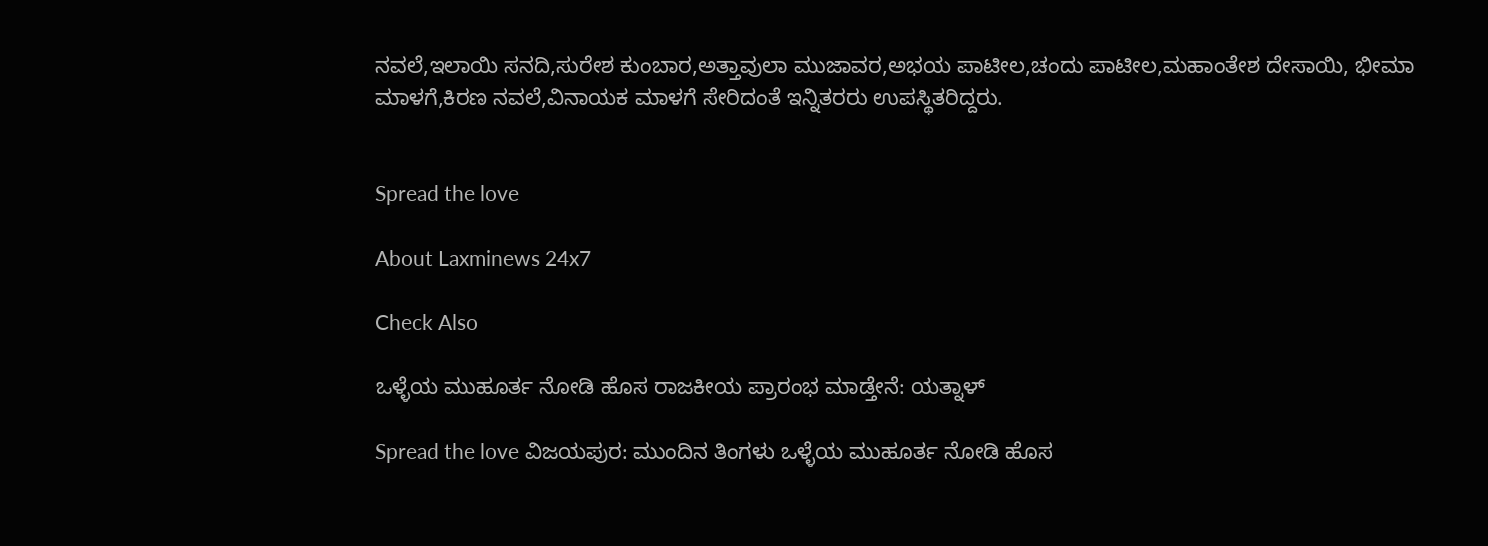ನವಲೆ,ಇಲಾಯಿ ಸನದಿ,ಸುರೇಶ ಕುಂಬಾರ,ಅತ್ತಾವುಲಾ ಮುಜಾವರ,ಅಭಯ ಪಾಟೀಲ,ಚಂದು ಪಾಟೀಲ,ಮಹಾಂತೇಶ ದೇಸಾಯಿ, ಭೀಮಾ ಮಾಳಗೆ,ಕಿರಣ ನವಲೆ,ವಿನಾಯಕ ಮಾಳಗೆ ಸೇರಿದಂತೆ ಇನ್ನಿತರರು ಉಪಸ್ಥಿತರಿದ್ದರು.


Spread the love

About Laxminews 24x7

Check Also

ಒಳ್ಳೆಯ ಮುಹೂರ್ತ ನೋಡಿ ಹೊಸ ರಾಜಕೀಯ ಪ್ರಾರಂಭ ಮಾಡ್ತೇನೆ: ಯತ್ನಾಳ್

Spread the love ವಿಜಯಪುರ: ಮುಂದಿನ ತಿಂಗಳು ಒಳ್ಳೆಯ ಮುಹೂರ್ತ ನೋಡಿ ಹೊಸ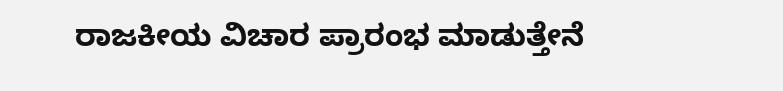ರಾಜಕೀಯ ವಿಚಾರ ಪ್ರಾರಂಭ ಮಾಡುತ್ತೇನೆ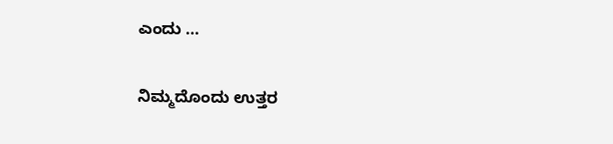ಎಂದು …

ನಿಮ್ಮದೊಂದು ಉತ್ತರ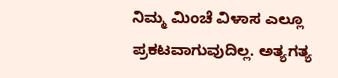ನಿಮ್ಮ ಮಿಂಚೆ ವಿಳಾಸ ಎಲ್ಲೂ ಪ್ರಕಟವಾಗುವುದಿಲ್ಲ. ಅತ್ಯಗತ್ಯ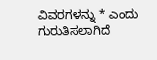ವಿವರಗಳನ್ನು * ಎಂದು ಗುರುತಿಸಲಾಗಿದೆ